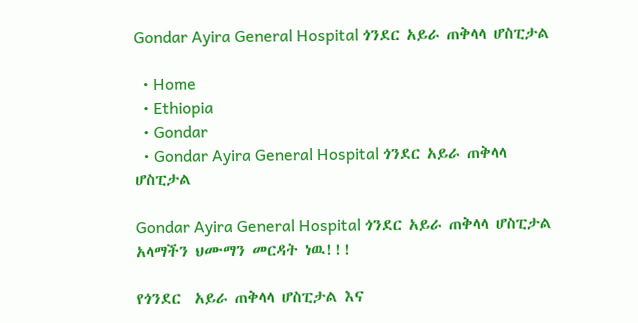Gondar Ayira General Hospital ጎንደር አይራ ጠቅላላ ሆስፒታል

  • Home
  • Ethiopia
  • Gondar
  • Gondar Ayira General Hospital ጎንደር አይራ ጠቅላላ ሆስፒታል

Gondar Ayira General Hospital ጎንደር አይራ ጠቅላላ ሆስፒታል አላማችን ህሙማን መርዳት ነዉ!!!

የጎንደር  አይራ ጠቅላላ ሆስፒታል እና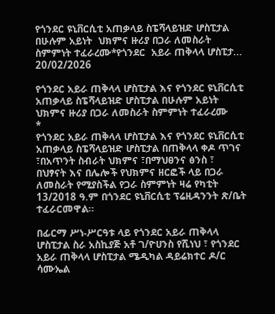የጎንደር ዩኒቨርሲቲ አጠቃላይ ስፔሻላይዝድ ሆስፒታል በሁሉም አይነት  ህክምና ዙሪያ በጋራ ለመስራት ስምምነት ተፈራረሙ*የጎንደር  አይራ ጠቅላላ ሆስፒታ...
20/02/2026

የጎንደር አይራ ጠቅላላ ሆስፒታል እና የጎንደር ዩኒቨርሲቲ አጠቃላይ ስፔሻላይዝድ ሆስፒታል በሁሉም አይነት ህክምና ዙሪያ በጋራ ለመስራት ስምምነት ተፈራረሙ
*
የጎንደር አይራ ጠቅላላ ሆስፒታል እና የጎንደር ዩኒቨርሲቲ አጠቃላይ ስፔሻላይዝድ ሆስፒታል በጠቅላላ ቀዶ ጥገና ፣በአጥንት ስብራት ህክምና ፣በማህፀንና ፅንስ ፣ በህፃናት እና በሌሎች የህክምና ዘርፎች ላይ በጋራ ለመስራት የሚያስችል የጋራ ስምምነት ዛሬ የካቲት 13/2018 ዓ.ም በጎንደር ዩኒቨርሲቲ ፕሬዚዳንንት ጽ/ቤት ተፈራርመዋል።

በፊርማ ሥነ-ሥርዓቱ ላይ የጎንደር አይራ ጠቅላላ ሆስፒታል ስራ አስኪያጅ አቶ ገ/ዮሀንስ የሺነህ ፣ የጎንደር አይራ ጠቅላላ ሆስፒታል ሜዲካል ዳይሬክተር ዶ/ር ሳሙኤል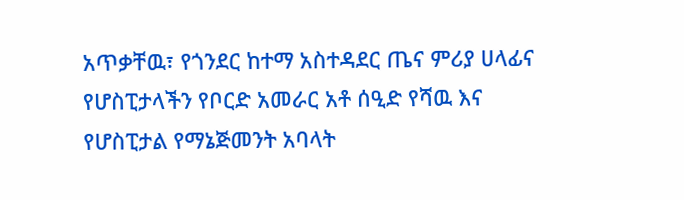አጥቃቸዉ፣ የጎንደር ከተማ አስተዳደር ጤና ምሪያ ሀላፊና የሆስፒታላችን የቦርድ አመራር አቶ ሰዒድ የሻዉ እና የሆስፒታል የማኔጅመንት አባላት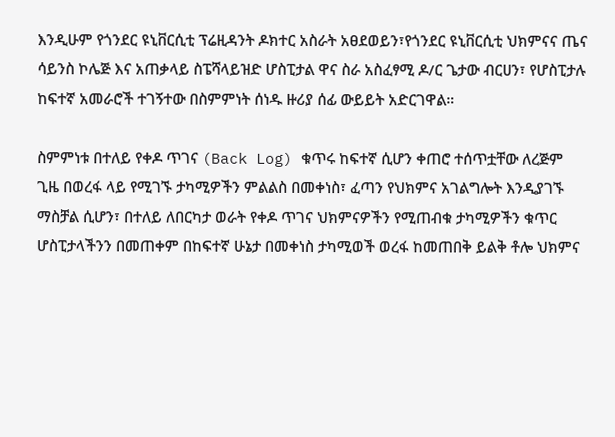እንዲሁም የጎንደር ዩኒቨርሲቲ ፕሬዚዳንት ዶክተር አስራት አፀደወይን፣የጎንደር ዩኒቨርሲቲ ህክምናና ጤና ሳይንስ ኮሌጅ እና አጠቃላይ ስፔሻላይዝድ ሆስፒታል ዋና ስራ አስፈፃሚ ዶ/ር ጌታው ብርሀን፣ የሆስፒታሉ ከፍተኛ አመራሮች ተገኝተው በስምምነት ሰነዱ ዙሪያ ሰፊ ውይይት አድርገዋል።

ስምምነቱ በተለይ የቀዶ ጥገና (Back Log) ቁጥሩ ከፍተኛ ሲሆን ቀጠሮ ተሰጥቷቸው ለረጅም ጊዜ በወረፋ ላይ የሚገኙ ታካሚዎችን ምልልስ በመቀነስ፣ ፈጣን የህክምና አገልግሎት እንዲያገኙ ማስቻል ሲሆን፣ በተለይ ለበርካታ ወራት የቀዶ ጥገና ህክምናዎችን የሚጠብቁ ታካሚዎችን ቁጥር ሆስፒታላችንን በመጠቀም በከፍተኛ ሁኔታ በመቀነስ ታካሚወች ወረፋ ከመጠበቅ ይልቅ ቶሎ ህክምና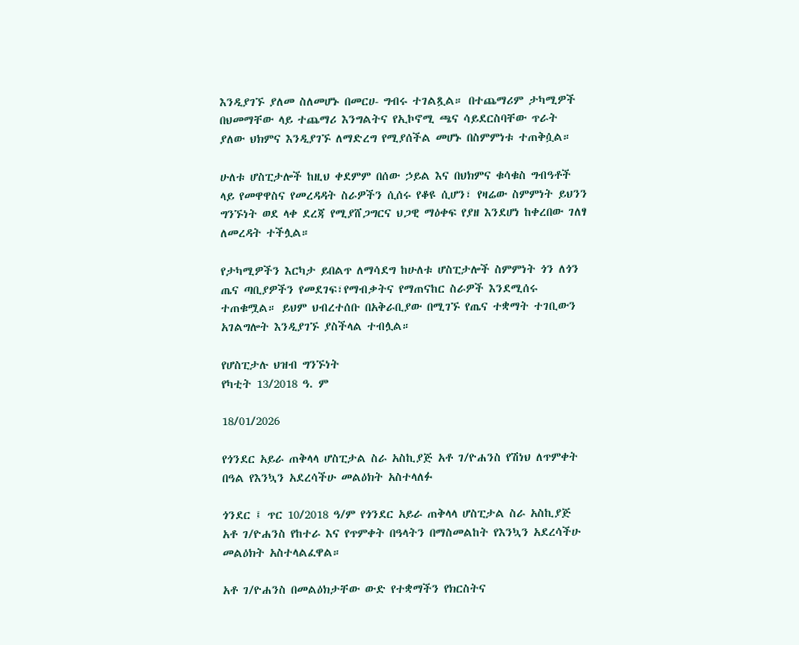እንዲያገኙ ያለመ ስለመሆኑ በመርሀ- ግብሩ ተገልጿል። በተጨማሪም ታካሚዎች በህመማቸው ላይ ተጨማሪ እንግልትና የኢኮኖሚ ጫና ሳይደርስባቸው ጥራት ያለው ህክምና እንዲያገኙ ለማድረግ የሚያሰችል መሆኑ በስምምነቱ ተጠቅሷል።

ሁለቱ ሆስፒታሎች ከዚህ ቀደምም በሰው ኃይል እና በህክምና ቁሳቁስ ግብዓቶች ላይ የመዋዋስና የመረዳዳት ስራዎችን ሲሰሩ የቆዩ ሲሆን፣ የዛሬው ስምምነት ይህንን ግንኙነት ወደ ላቀ ደረጃ የሚያሸጋግርና ህጋዊ ማዕቀፍ የያዘ እንደሆነ ከቀረበው ገለፃ ለመረዳት ተችሏል።

የታካሚዎችን እርካታ ይበልጥ ለማሳደግ ከሁለቱ ሆስፒታሎች ስምምነት ጎን ለጎን ጤና ጣቢያዎችን የመደገፍ፣የማብቃትና የማጠናከር ስራዎች እንደሚሰሩ ተጠቁሟል። ይህም ህብረተሰቡ በአቅራቢያው በሚገኙ የጤና ተቋማት ተገቢውን አገልግሎት እንዲያገኙ ያስችላል ተብሏል።

የሆስፒታሉ ህዝብ ግንኙነት
የካቲት 13/2018 ዓ. ም

18/01/2026

የጎንደር አይራ ጠቅላላ ሆስፒታል ስራ አስኪያጅ አቶ ገ/ዮሐንስ የሽነህ ለጥምቀት በዓል የእንኳን አደረሳችሁ መልዕክት አስተላለፉ

ጎንደር ፤ ጥር 10/2018 ዓ/ም የጎንደር አይራ ጠቅላላ ሆስፒታል ስራ አስኪያጅ አቶ ገ/ዮሐንስ የከተራ እና የጥምቀት በዓላትን በማስመልከት የእንኳን አደረሳችሁ መልዕክት አስተላልፈዋል።

አቶ ገ/ዮሐንስ በመልዕክታቸው ውድ የተቋማችን የክርስትና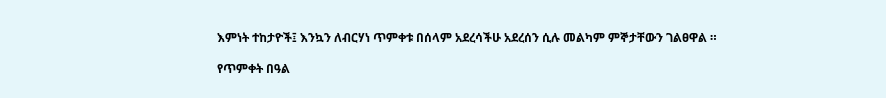እምነት ተከታዮች፤ እንኳን ለብርሃነ ጥምቀቱ በሰላም አደረሳችሁ አደረሰን ሲሉ መልካም ምኞታቸውን ገልፀዋል ።

የጥምቀት በዓል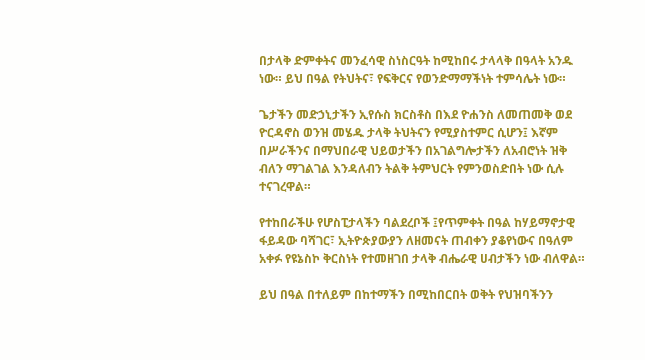በታላቅ ድምቀትና መንፈሳዊ ስነስርዓት ከሚከበሩ ታላላቅ በዓላት አንዱ ነው። ይህ በዓል የትህትና፣ የፍቅርና የወንድማማችነት ተምሳሌት ነው።

ጌታችን መድኃኒታችን ኢየሱስ ክርስቶስ በእደ ዮሐንስ ለመጠመቅ ወደ ዮርዳኖስ ወንዝ መሄዱ ታላቅ ትህትናን የሚያስተምር ሲሆን፤ እኛም በሥራችንና በማህበራዊ ህይወታችን በአገልግሎታችን ለአብሮነት ዝቅ ብለን ማገልገል እንዳለብን ትልቅ ትምህርት የምንወስድበት ነው ሲሉ ተናገረዋል።

የተከበራችሁ የሆስፒታላችን ባልደረቦች ፤የጥምቀት በዓል ከሃይማኖታዊ ፋይዳው ባሻገር፣ ኢትዮጵያውያን ለዘመናት ጠብቀን ያቆየነውና በዓለም አቀፉ የዩኔስኮ ቅርስነት የተመዘገበ ታላቅ ብሔራዊ ሀብታችን ነው ብለዋል።

ይህ በዓል በተለይም በከተማችን በሚከበርበት ወቅት የህዝባችንን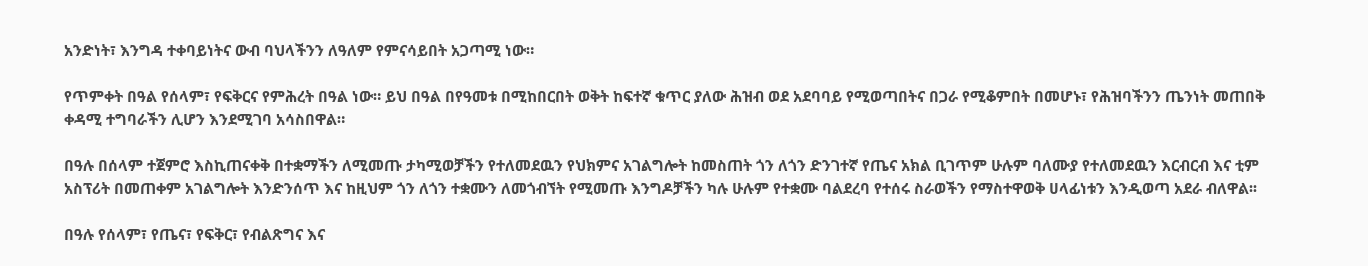አንድነት፣ እንግዳ ተቀባይነትና ውብ ባህላችንን ለዓለም የምናሳይበት አጋጣሚ ነው።

የጥምቀት በዓል የሰላም፣ የፍቅርና የምሕረት በዓል ነው። ይህ በዓል በየዓመቱ በሚከበርበት ወቅት ከፍተኛ ቁጥር ያለው ሕዝብ ወደ አደባባይ የሚወጣበትና በጋራ የሚቆምበት በመሆኑ፣ የሕዝባችንን ጤንነት መጠበቅ ቀዳሚ ተግባራችን ሊሆን እንደሚገባ አሳስበዋል።

በዓሉ በሰላም ተጀምሮ እስኪጠናቀቅ በተቋማችን ለሚመጡ ታካሚወቻችን የተለመደዉን የህክምና አገልግሎት ከመስጠት ጎን ለጎን ድንገተኛ የጤና አክል ቢገጥም ሁሉም ባለሙያ የተለመደዉን እርብርብ እና ቲም አስፕሪት በመጠቀም አገልግሎት እንድንሰጥ እና ከዚህም ጎን ለጎን ተቋሙን ለመጎብኘት የሚመጡ እንግዶቻችን ካሉ ሁሉም የተቋሙ ባልደረባ የተሰሩ ስራወችን የማስተዋወቅ ሀላፊነቱን እንዲወጣ አደራ ብለዋል፡፡

በዓሉ የሰላም፣ የጤና፣ የፍቅር፣ የብልጽግና እና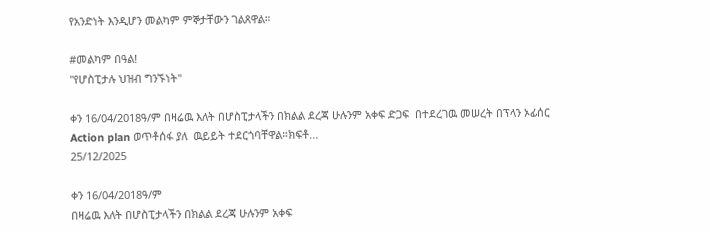የአንድነት እንዲሆን መልካም ምኞታቸውን ገልጸዋል።

#መልካም በዓል!
"የሆስፒታሉ ህዝብ ግንኙነት"

ቀን 16/04/2018ዓ/ም በዛሬዉ እለት በሆስፒታላችን በክልል ደረጃ ሁሉንም አቀፍ ድጋፍ  በተደረገዉ መሠረት በፕላን ኦፊሰር  Action plan ወጥቶሰፋ ያለ  ዉይይት ተደርጎባቸዋል።ክፍቶ...
25/12/2025

ቀን 16/04/2018ዓ/ም
በዛሬዉ እለት በሆስፒታላችን በክልል ደረጃ ሁሉንም አቀፍ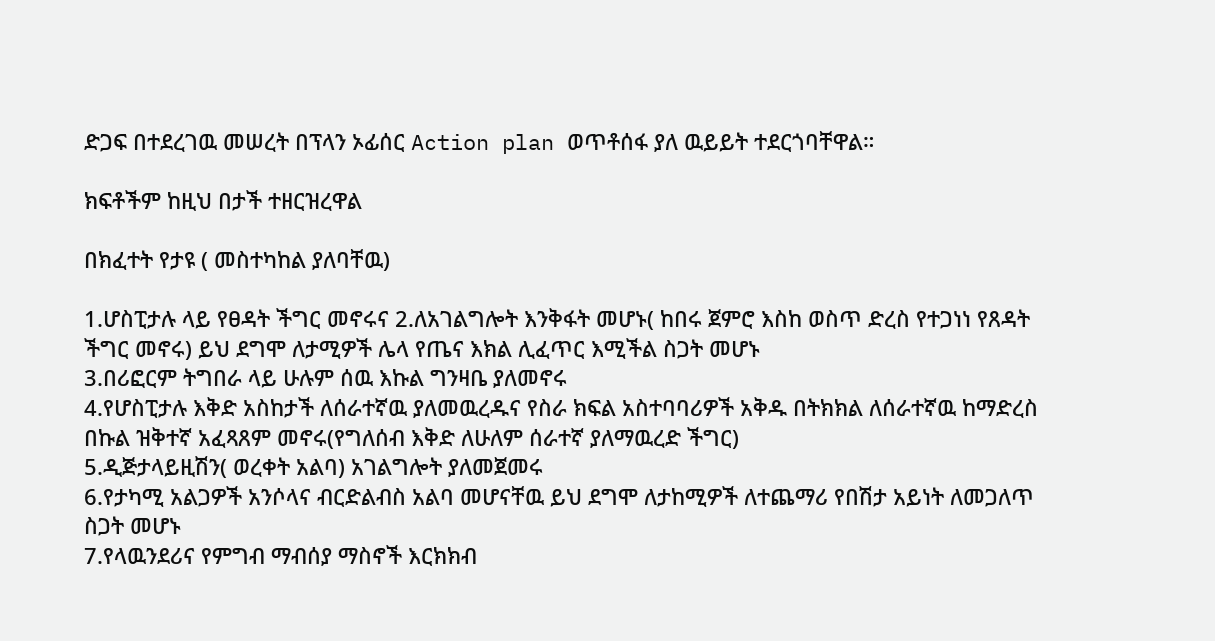ድጋፍ በተደረገዉ መሠረት በፕላን ኦፊሰር Action plan ወጥቶሰፋ ያለ ዉይይት ተደርጎባቸዋል።

ክፍቶችም ከዚህ በታች ተዘርዝረዋል

በክፈተት የታዩ ( መስተካከል ያለባቸዉ)

1.ሆስፒታሉ ላይ የፀዳት ችግር መኖሩና 2.ለአገልግሎት እንቅፋት መሆኑ( ከበሩ ጀምሮ እስከ ወስጥ ድረስ የተጋነነ የጸዳት ችግር መኖሩ) ይህ ደግሞ ለታሚዎች ሌላ የጤና እክል ሊፈጥር እሚችል ስጋት መሆኑ
3.በሪፎርም ትግበራ ላይ ሁሉም ሰዉ እኩል ግንዛቤ ያለመኖሩ
4.የሆስፒታሉ እቅድ አስከታች ለሰራተኛዉ ያለመዉረዱና የስራ ክፍል አስተባባሪዎች አቅዱ በትክክል ለሰራተኛዉ ከማድረስ በኩል ዝቅተኛ አፈጻጸም መኖሩ(የግለሰብ እቅድ ለሁለም ሰራተኛ ያለማዉረድ ችግር)
5.ዲጅታላይዚሽን( ወረቀት አልባ) አገልግሎት ያለመጀመሩ
6.የታካሚ አልጋዎች አንሶላና ብርድልብስ አልባ መሆናቸዉ ይህ ደግሞ ለታከሚዎች ለተጨማሪ የበሽታ አይነት ለመጋለጥ ስጋት መሆኑ
7.የላዉንደሪና የምግብ ማብሰያ ማስኖች እርክክብ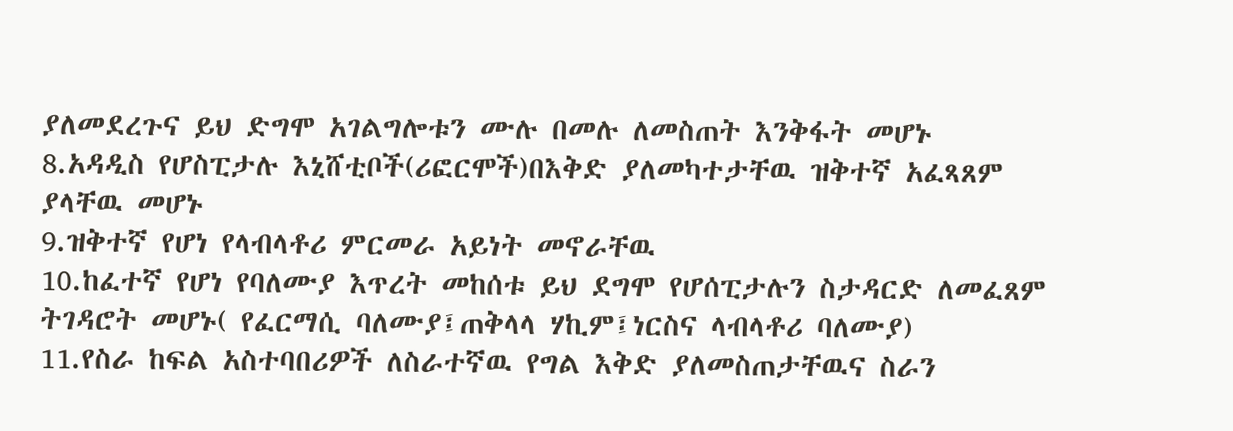ያለመደረጉና ይህ ድግሞ አገልግሎቱን ሙሉ በመሉ ለመስጠት እንቅፋት መሆኑ
8.አዳዲስ የሆስፒታሉ እኒሸቲቦች(ሪፎርሞች)በእቅድ ያለመካተታቸዉ ዝቅተኛ አፈጻጸም ያላቸዉ መሆኑ
9.ዝቅተኛ የሆነ የላብላቶሪ ምርመራ አይነት መኖራቸዉ
10.ከፈተኛ የሆነ የባለሙያ እጥረት መከሰቱ ይህ ደግሞ የሆሰፒታሉን ስታዳርድ ለመፈጸም ትገዳሮት መሆኑ( የፈርማሲ ባለሙያ፤ጠቅላላ ሃኪም፤ነርስና ላብላቶሪ ባለሙያ)
11.የስራ ከፍል አስተባበሪዎች ለስራተኛዉ የግል እቅድ ያለመስጠታቸዉና ስራን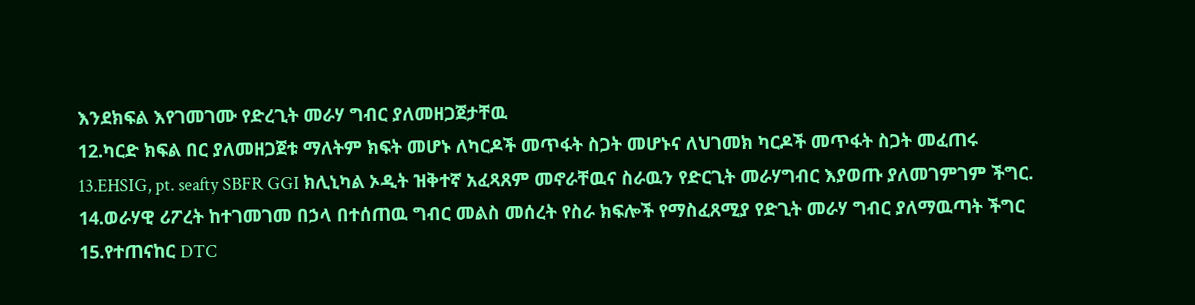እንደክፍል እየገመገሙ የድረጊት መራሃ ግብር ያለመዘጋጀታቸዉ
12.ካርድ ክፍል በር ያለመዘጋጀቱ ማለትም ክፍት መሆኑ ለካርዶች መጥፋት ስጋት መሆኑና ለህገመክ ካርዶች መጥፋት ስጋት መፈጠሩ
13.EHSIG, pt. seafty SBFR GGI ክሊኒካል ኦዲት ዝቅተኛ አፈጻጸም መኖራቸዉና ስራዉን የድርጊት መራሃግብር እያወጡ ያለመገምገም ችግር.
14.ወራሃዊ ሪፖረት ከተገመገመ በኃላ በተሰጠዉ ግብር መልስ መሰረት የስራ ክፍሎች የማስፈጸሚያ የድጊት መራሃ ግብር ያለማዉጣት ችግር
15.የተጠናከር DTC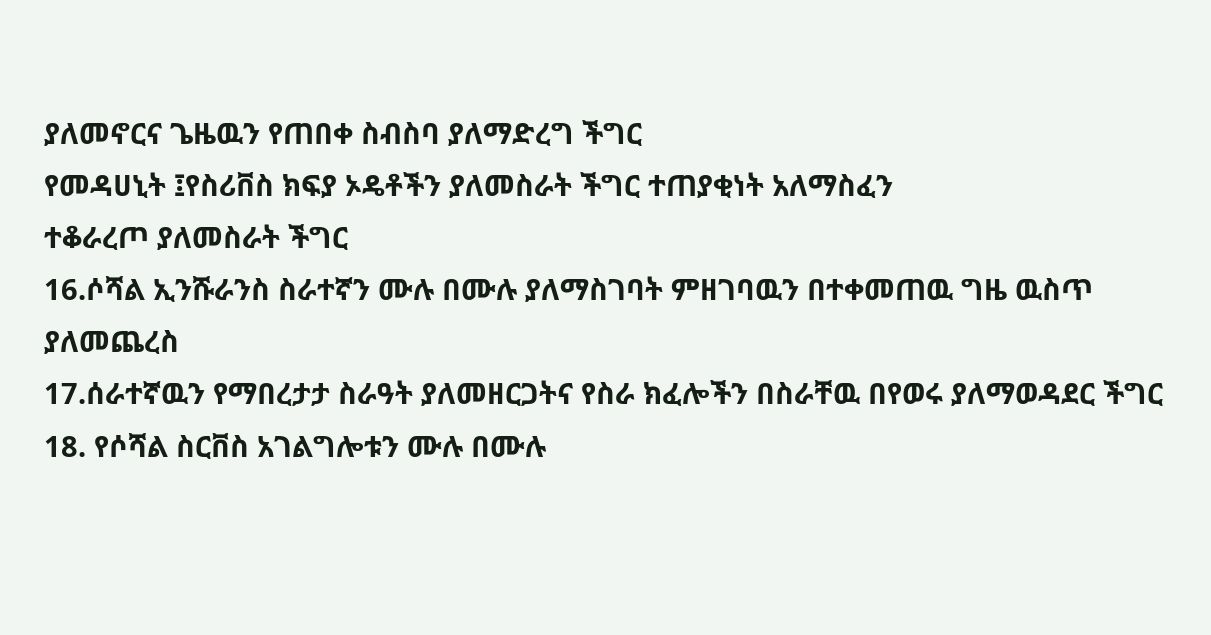ያለመኖርና ጌዜዉን የጠበቀ ስብስባ ያለማድረግ ችግር
የመዳሀኒት ፤የስሪቨስ ክፍያ ኦዴቶችን ያለመስራት ችግር ተጠያቂነት አለማስፈን
ተቆራረጦ ያለመስራት ችግር
16.ሶሻል ኢንሹራንስ ስራተኛን ሙሉ በሙሉ ያለማስገባት ምዘገባዉን በተቀመጠዉ ግዜ ዉስጥ ያለመጨረስ
17.ሰራተኛዉን የማበረታታ ስራዓት ያለመዘርጋትና የስራ ክፈሎችን በስራቸዉ በየወሩ ያለማወዳደር ችግር
18. የሶሻል ስርቨስ አገልግሎቱን ሙሉ በሙሉ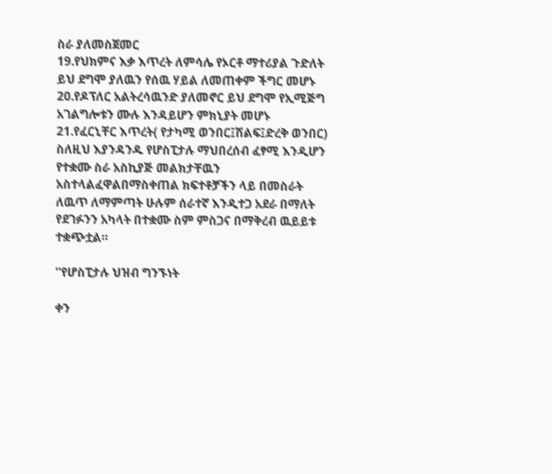ስራ ያለመስጀመር
19.የህክምና እቃ እጥረት ለምሳሌ የኦርቶ ማተሪያል ጉድለት ይህ ደግሞ ያለዉን የሰዉ ሃይል ለመጠቀም ችግር መሆኑ
20.የዶፕለር አልትረሳዉንድ ያለመኖር ይህ ደግሞ የኢሚጅግ አገልግሎቱን ሙሉ እንዳይሆን ምክኒያት መሆኑ
21.የፈርኒቸር እጥረት( የታካሚ ወንበር፤ሽልፍ፤ድረቅ ወንበር)
ስለዚህ እያንዳንዱ የሆስፒታሉ ማህበረሰብ ፈፃሚ እንዲሆን የተቋሙ ስራ አስኪያጅ መልክታቸዉን አስተላልፈዋልበማስቀጠል ክፍተቶቻችን ላይ በመስራት ለዉጥ ለማምጣት ሁሉም ሰራተኛ እንዲተጋ አደራ በማለት የደገፉንን አካላት በተቋሙ ስም ምስጋና በማቅረብ ዉይይቱ ተቋጭቷል።

''የሆስፒታሉ ህዝብ ግንኙነት

ቀን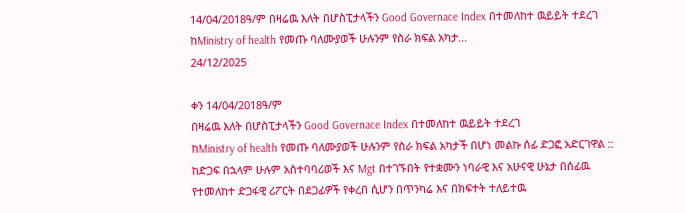14/04/2018ዓ/ም በዛሬዉ እለት በሆስፒታላችን Good Governace Index በተመለከተ ዉይይት ተደረገ ከMinistry of health የመጡ ባለሙያወች ሁሉንም የስራ ክፍል አካታ...
24/12/2025

ቀን 14/04/2018ዓ/ም
በዛሬዉ እለት በሆስፒታላችን Good Governace Index በተመለከተ ዉይይት ተደረገ
ከMinistry of health የመጡ ባለሙያወች ሁሉንም የስራ ክፍል አካታች በሆነ መልኩ ሰፊ ድጋፎ አድርገዋል ::
ከድጋፍ በኋላም ሁሉም አስተባባሪወች እና Mgt በተገኙበት የተቋሙን ነባራዊ እና አሁናዊ ሁኔታ በሰፊዉ የተመለከተ ድጋፋዊ ሪፖርት በደጋፊዎች የቀረበ ሲሆን በጥንካሬ እና በክፍተት ተለይተዉ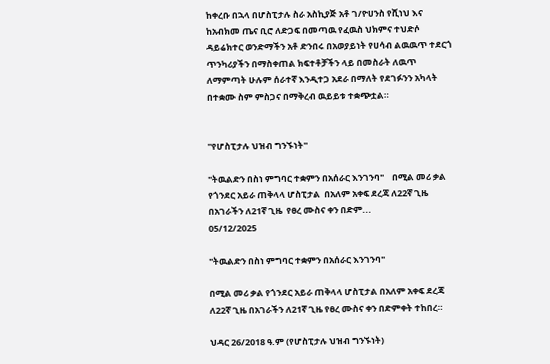ከቀረቡ በኋላ በሆስፒታሉ ስራ አስኪያጅ አቶ ገ/ዮሀንስ የሺነህ እና ከአብክመ ጤና ቢሮ ለድጋፍ በመጣዉ የፈዉስ ህክምና ተህድሶ ዳይሬክተር ወንድማችን አቶ ድንበሩ በአወያይነት የሀሳብ ልዉዉጥ ተደርጎ ጥንካሪያችን በማስቀጠል ክፍተቶቻችን ላይ በመስራት ለዉጥ ለማምጣት ሁሉም ሰራተኛ እንዲተጋ አደራ በማለት የደገፉንን አካላት በተቋሙ ስም ምስጋና በማቅረብ ዉይይቱ ተቋጭቷል።


''የሆስፒታሉ ህዝብ ግንኙነት''

"ትዉልድን በስነ ምግባር ተቋምን በአሰራር እንገንባ"    በሚል መሪ ቃል የጎንደር አይራ ጠቅላላ ሆስፒታል  በአለም አቀፍ ደረጃ ለ22ኛ ጊዜ በአገራችን ለ21ኛ ጊዜ  የፀረ ሙስና ቀን በድም...
05/12/2025

"ትዉልድን በስነ ምግባር ተቋምን በአሰራር እንገንባ"

በሚል መሪ ቃል የጎንደር አይራ ጠቅላላ ሆስፒታል በአለም አቀፍ ደረጃ ለ22ኛ ጊዜ በአገራችን ለ21ኛ ጊዜ የፀረ ሙስና ቀን በድምቀት ተከበረ።

ህዳር 26/2018 ዓ.ም (የሆስፒታሉ ህዝብ ግንኙነት)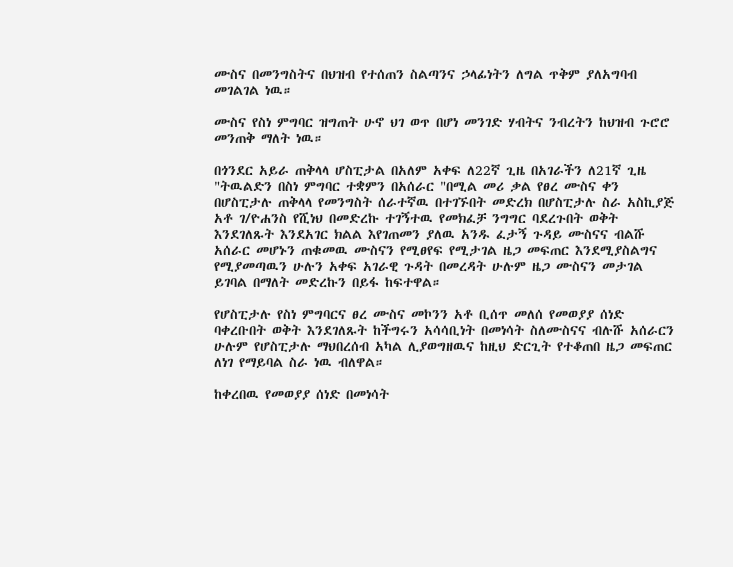ሙስና በመንግስትና በህዝብ የተሰጠን ስልጣንና ኃላፊነትን ለግል ጥቅም ያለአግባብ መገልገል ነዉ።

ሙስና የስነ ምግባር ዝግጠት ሁኖ ህገ ወጥ በሆነ መንገድ ሃብትና ንብረትን ከህዝብ ጉሮሮ መንጠቅ ማለት ነዉ።

በጎንደር አይራ ጠቅላላ ሆስፒታል በአለም አቀፍ ለ22ኛ ጊዜ በአገራችን ለ21ኛ ጊዜ "ትዉልድን በስነ ምግባር ተቋምን በአሰራር "በሚል መሪ ቃል የፀረ ሙስና ቀን በሆስፒታሉ ጠቅላላ የመንግስት ሰራተኛዉ በተገኙበት መድረክ በሆስፒታሉ ስራ አስኪያጅ አቶ ገ/ዮሐንስ የሺነህ በመድረኩ ተገኝተዉ የመክፈቻ ንግግር ባደረጉበት ወቅት እንደገለጹት እንደአገር ክልል እየገጠመን ያለዉ አንዱ ፈታኝ ጉዳይ ሙስናና ብልሹ አሰራር መሆኑን ጠቁመዉ ሙስናን የሚፀየፍ የሚታገል ዜጋ መፍጠር እንደሚያስልግና የሚያመጣዉን ሁሉን አቀፍ አገራዊ ጉዳት በመረዳት ሁሉም ዜጋ ሙስናን መታገል ይገባል በማለት መድረኩን በይፋ ከፍተዋል።

የሆስፒታሉ የስነ ምግባርና ፀረ ሙስና መኮንን አቶ ቢሰጥ መለሰ የመወያያ ሰነድ ባቀረቡበት ወቅት እንደገለጹት ከችግሩን አሳሳቢነት በመነሳት ስለሙስናና ብሉሹ አሰራርን ሁሉም የሆስፒታሉ ማህበረሰብ አካል ሊያወግዘዉና ከዚህ ድርጊት የተቆጠበ ዜጋ መፍጠር ለነገ የማይባል ስራ ነዉ ብለዋል።

ከቀረበዉ የመወያያ ሰነድ በመነሳት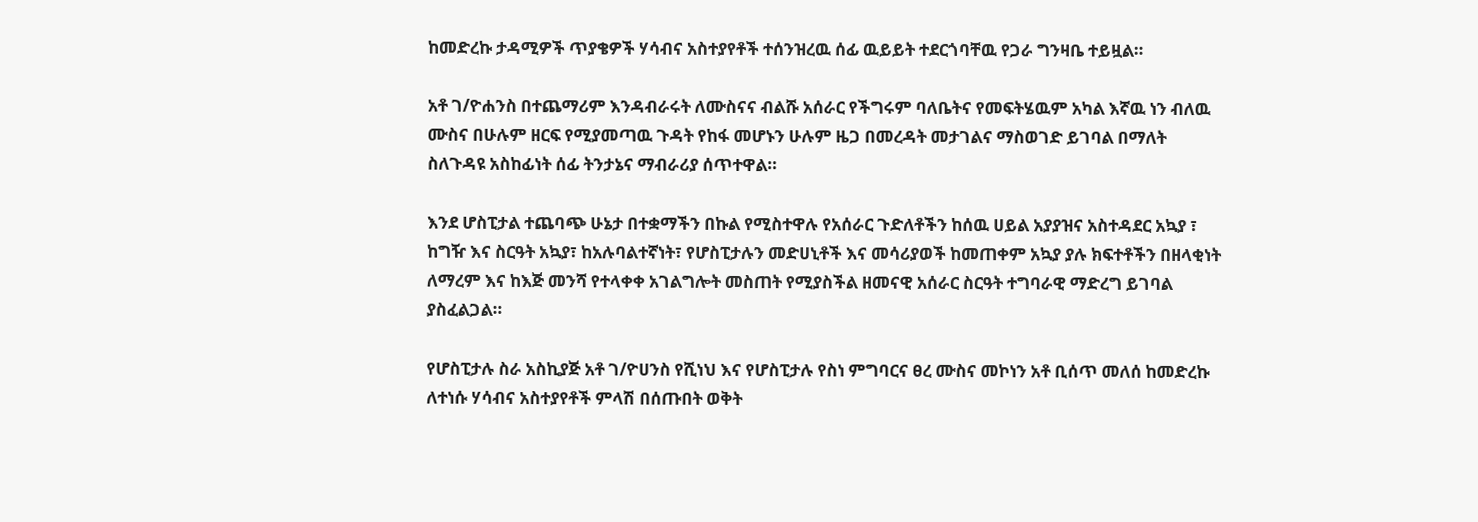ከመድረኩ ታዳሚዎች ጥያቄዎች ሃሳብና አስተያየቶች ተሰንዝረዉ ሰፊ ዉይይት ተደርጎባቸዉ የጋራ ግንዛቤ ተይዟል።

አቶ ገ/ዮሐንስ በተጨማሪም እንዳብራሩት ለሙስናና ብልሹ አሰራር የችግሩም ባለቤትና የመፍትሄዉም አካል እኛዉ ነን ብለዉ ሙስና በሁሉም ዘርፍ የሚያመጣዉ ጉዳት የከፋ መሆኑን ሁሉም ዜጋ በመረዳት መታገልና ማስወገድ ይገባል በማለት ስለጉዳዩ አስከፊነት ሰፊ ትንታኔና ማብራሪያ ሰጥተዋል።

እንደ ሆስፒታል ተጨባጭ ሁኔታ በተቋማችን በኩል የሚስተዋሉ የአሰራር ጉድለቶችን ከሰዉ ሀይል አያያዝና አስተዳደር አኳያ ፣ ከግዥ እና ስርዓት አኳያ፣ ከአሉባልተኛነት፣ የሆስፒታሉን መድሀኒቶች እና መሳሪያወች ከመጠቀም አኳያ ያሉ ክፍተቶችን በዘላቂነት ለማረም እና ከእጅ መንሻ የተላቀቀ አገልግሎት መስጠት የሚያስችል ዘመናዊ አሰራር ስርዓት ተግባራዊ ማድረግ ይገባል ያስፈልጋል።

የሆስፒታሉ ስራ አስኪያጅ አቶ ገ/ዮሀንስ የሺነህ እና የሆስፒታሉ የስነ ምግባርና ፀረ ሙስና መኮነን አቶ ቢሰጥ መለሰ ከመድረኩ ለተነሱ ሃሳብና አስተያየቶች ምላሽ በሰጡበት ወቅት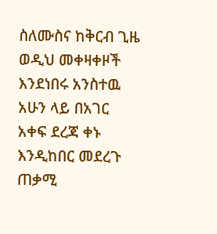ስለሙስና ከቅርብ ጊዜ ወዲህ መቀዛቀዞች እንደነበሩ አንስተዉ አሁን ላይ በአገር አቀፍ ደረጃ ቀኑ እንዲከበር መደረጉ ጠቃሚ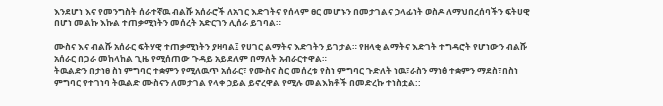እንደሆነ እና የመንግስት ሰራተኛዉ ብልሹ አሰራሮች ለአገር እድገትና የሰላም ፀር መሆኑን በመታገልና ኃላፊነት ወስዶ ለማህበረሰባችን ፍትሀዊ በሆነ መልኩ እኩል ተጠቃሚነትን መሰረት አድርገን ሊሰራ ይገባል።

ሙስና እና ብልሹ አሰራር ፍትሃዊ ተጠቃሚነትን ያዛባል፤ የሀገር ልማትና እድገትን ይገታል። የዘላቂ ልማትና እድገት ተግዳሮት የሆነውን ብልሹ አሰራር በጋራ መከላከል ጊዜ የሚሰጠው ጉዳይ አይደለም በማለት አብራርተዋል።
ትዉልድን በታነፀ ስነ ምግባር ተቋምን የሚለዉጥ አሰራር፣ የሙስና ስር መሰረቱ የስነ ምግባር ጉድለት ነዉ፣ራስን ማነፅ ተቋምን ማደስ፣በስነ ምግባር የተገነባ ትዉልድ ሙስናን ለመታገል የላቀ ኃይል ይኖረዋል የሚሉ መልእክቶች በመድረኩ ተነስቷል::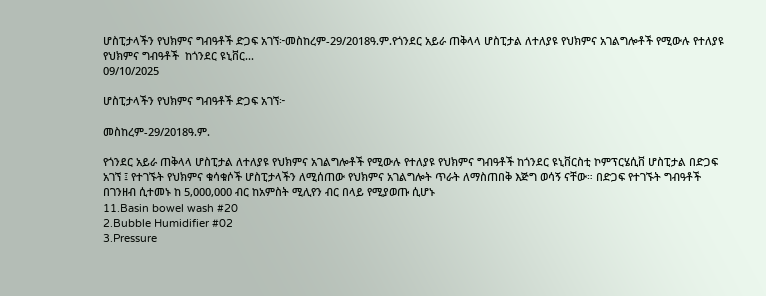ሆስፒታላችን የህክምና ግብዓቶች ድጋፍ አገኘ፦መስከረም-29/2018ዓ.ም.የጎንደር አይራ ጠቅላላ ሆስፒታል ለተለያዩ የህክምና አገልግሎቶች የሚውሉ የተለያዩ የህክምና ግብዓቶች  ከጎንደር ዩኒቨር...
09/10/2025

ሆስፒታላችን የህክምና ግብዓቶች ድጋፍ አገኘ፦

መስከረም-29/2018ዓ.ም.

የጎንደር አይራ ጠቅላላ ሆስፒታል ለተለያዩ የህክምና አገልግሎቶች የሚውሉ የተለያዩ የህክምና ግብዓቶች ከጎንደር ዩኒቨርስቲ ኮምፕርሄሲቨ ሆስፒታል በድጋፍ አገኘ ፤ የተገኙት የህክምና ቁሳቁሶች ሆስፒታላችን ለሚሰጠው የህክምና አገልግሎት ጥራት ለማስጠበቅ እጅግ ወሳኝ ናቸው። በድጋፍ የተገኙት ግብዓቶች በገንዘብ ሲተመኑ ከ 5,000,000 ብር ከአምስት ሚሊየን ብር በላይ የሚያወጡ ሲሆኑ
11.Basin bowel wash #20
2.Bubble Humidifier #02
3.Pressure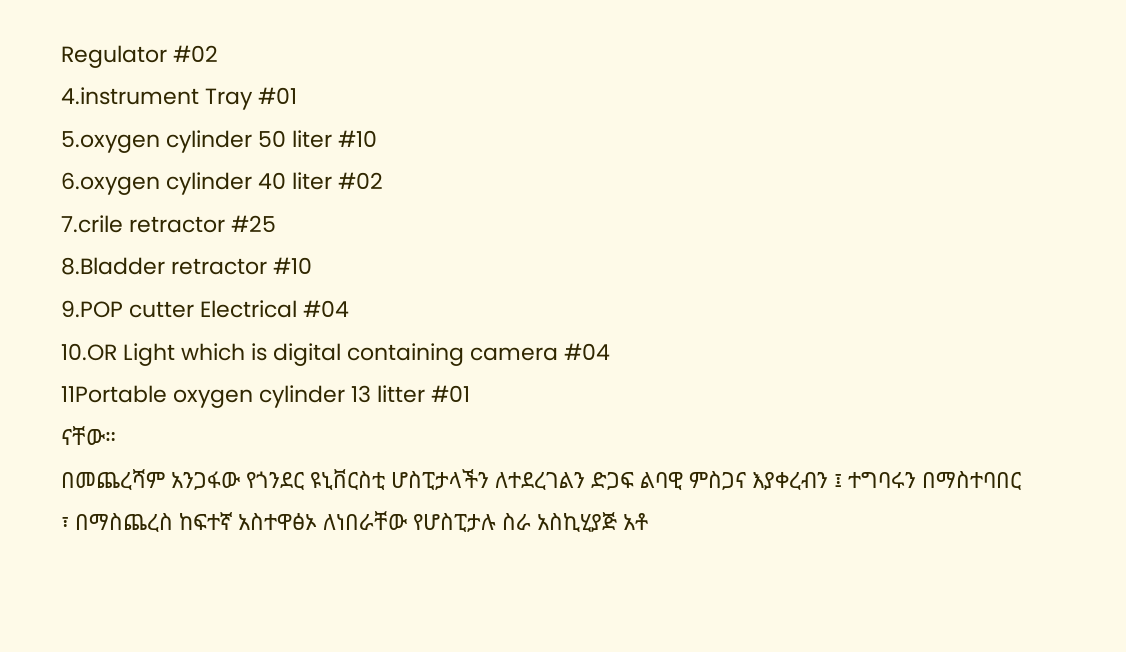Regulator #02
4.instrument Tray #01
5.oxygen cylinder 50 liter #10
6.oxygen cylinder 40 liter #02
7.crile retractor #25
8.Bladder retractor #10
9.POP cutter Electrical #04
10.OR Light which is digital containing camera #04
11Portable oxygen cylinder 13 litter #01
ናቸው።
በመጨረሻም አንጋፋው የጎንደር ዩኒቨርስቲ ሆስፒታላችን ለተደረገልን ድጋፍ ልባዊ ምስጋና እያቀረብን ፤ ተግባሩን በማስተባበር ፣ በማስጨረስ ከፍተኛ አስተዋፅኦ ለነበራቸው የሆስፒታሉ ስራ አስኪሂያጅ አቶ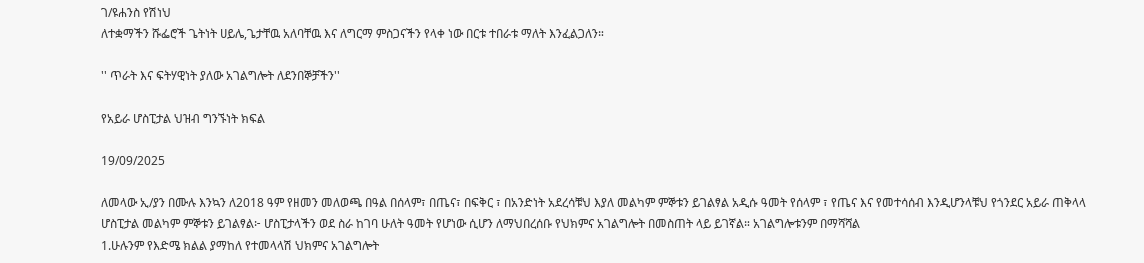ገ/ዩሐንስ የሽነህ
ለተቋማችን ሹፌሮች ጌትነት ሀይሌ,ጌታቸዉ አለባቸዉ እና ለግርማ ምስጋናችን የላቀ ነው በርቱ ተበራቱ ማለት እንፈልጋለን።

'' ጥራት እና ፍትሃዊነት ያለው አገልግሎት ለደንበኞቻችን''

የአይራ ሆስፒታል ህዝብ ግንኙነት ክፍል

19/09/2025

ለመላው ኢ/ያን በሙሉ እንኳን ለ2018 ዓም የዘመን መለወጫ በዓል በሰላም፣ በጤና፣ በፍቅር ፣ በአንድነት አደረሳቹህ እያለ መልካም ምኞቱን ይገልፃል አዲሱ ዓመት የሰላም ፣ የጤና እና የመተሳሰብ እንዲሆንላቹህ የጎንደር አይራ ጠቅላላ ሆስፒታል መልካም ምኞቱን ይገልፃል፦ ሆስፒታላችን ወደ ስራ ከገባ ሁለት ዓመት የሆነው ሲሆን ለማህበረሰቡ የህክምና አገልግሎት በመስጠት ላይ ይገኛል። አገልግሎቱንም በማሻሻል
1.ሁሉንም የእድሜ ክልል ያማከለ የተመላላሽ ህክምና አገልግሎት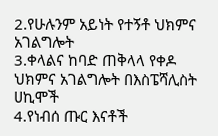2.የሁሉንም አይነት የተኝቶ ህክምና አገልግሎት
3.ቀላልና ከባድ ጠቅላላ የቀዶ ህክምና አገልግሎት በእስፔሻሊስት ሀኪሞች
4.የነብሰ ጡር እናቶች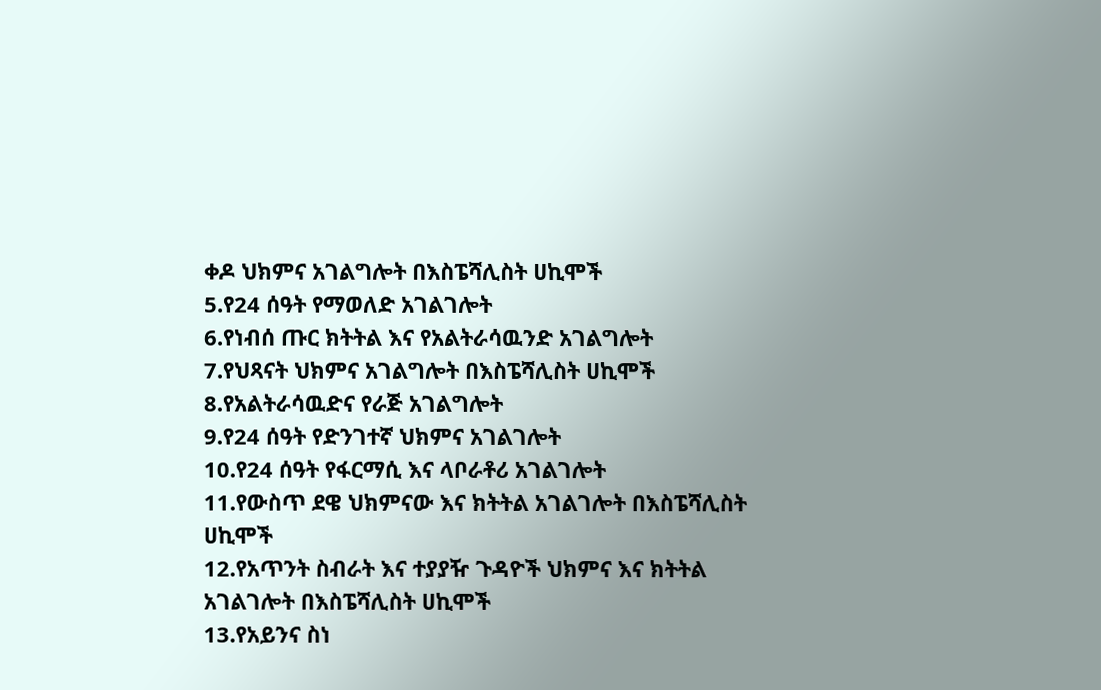ቀዶ ህክምና አገልግሎት በእስፔሻሊስት ሀኪሞች
5.የ24 ሰዓት የማወለድ አገልገሎት
6.የነብሰ ጡር ክትትል እና የአልትራሳዉንድ አገልግሎት
7.የህጻናት ህክምና አገልግሎት በእስፔሻሊስት ሀኪሞች
8.የአልትራሳዉድና የራጅ አገልግሎት
9.የ24 ሰዓት የድንገተኛ ህክምና አገልገሎት
10.የ24 ሰዓት የፋርማሲ እና ላቦራቶሪ አገልገሎት
11.የውስጥ ደዌ ህክምናው እና ክትትል አገልገሎት በእስፔሻሊስት ሀኪሞች
12.የአጥንት ስብራት እና ተያያዥ ጉዳዮች ህክምና እና ክትትል አገልገሎት በእስፔሻሊስት ሀኪሞች
13.የአይንና ስነ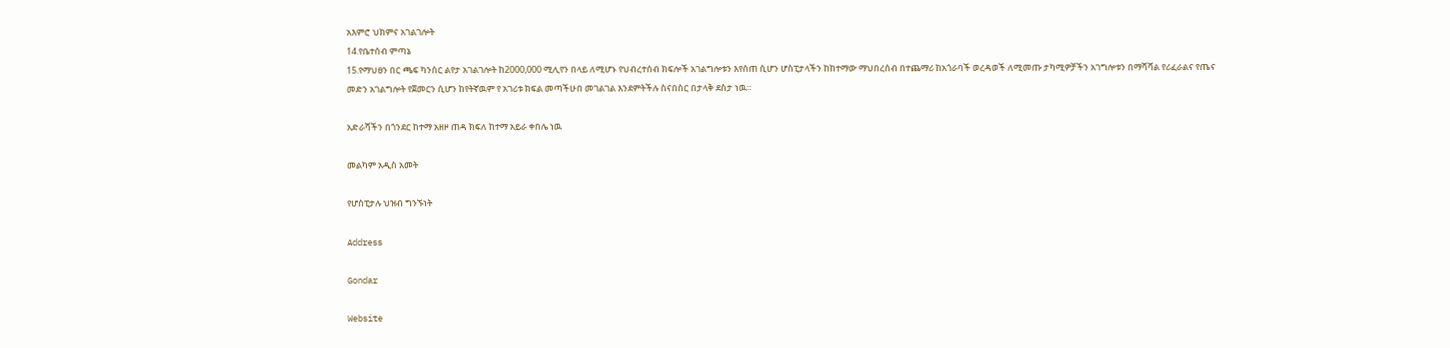አእምሮ ህክምና አገልገሎት
14.የቤተሰብ ምጣኔ
15.የማህፀን በር ጫፍ ካንሰር ልየታ አገልገሎት ከ2000,000 ሚሊየን በላይ ለሚሆኑ የህብረተሰብ ክፍሎች አገልግሎቱን እየሰጠ ሲሆን ሆስፒታላችን ከከተማው ማህበረሰብ በተጨማሪ ከአጎራባች ወረዳወች ለሚመጡ ታካሚዎቻችን አገግሎቱን በማሻሻል የሪፈራልና የጤና መድን አገልግሎት የጀመርን ሲሆን ከየትኛዉም የ አገሪቱ ክፍል መጣችሁበ መገልገል እንደምትችሉ ስናበስር በታላቅ ደስታ ነዉ።

አድራሻችን በጎንደር ከተማ አዘዞ ጠዳ ክፍለ ከተማ አይራ ቀበሌ ነዉ

መልካም አዲስ አመት

የሆስፒታሉ ህዝብ ግንኙነት

Address

Gondar

Website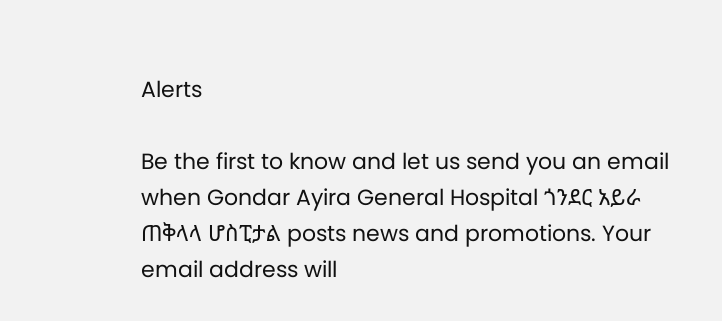Alerts

Be the first to know and let us send you an email when Gondar Ayira General Hospital ጎንደር አይራ ጠቅላላ ሆስፒታል posts news and promotions. Your email address will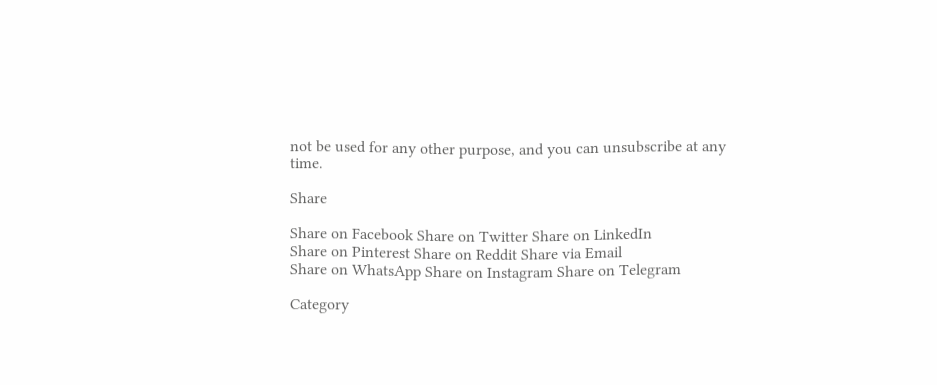not be used for any other purpose, and you can unsubscribe at any time.

Share

Share on Facebook Share on Twitter Share on LinkedIn
Share on Pinterest Share on Reddit Share via Email
Share on WhatsApp Share on Instagram Share on Telegram

Category